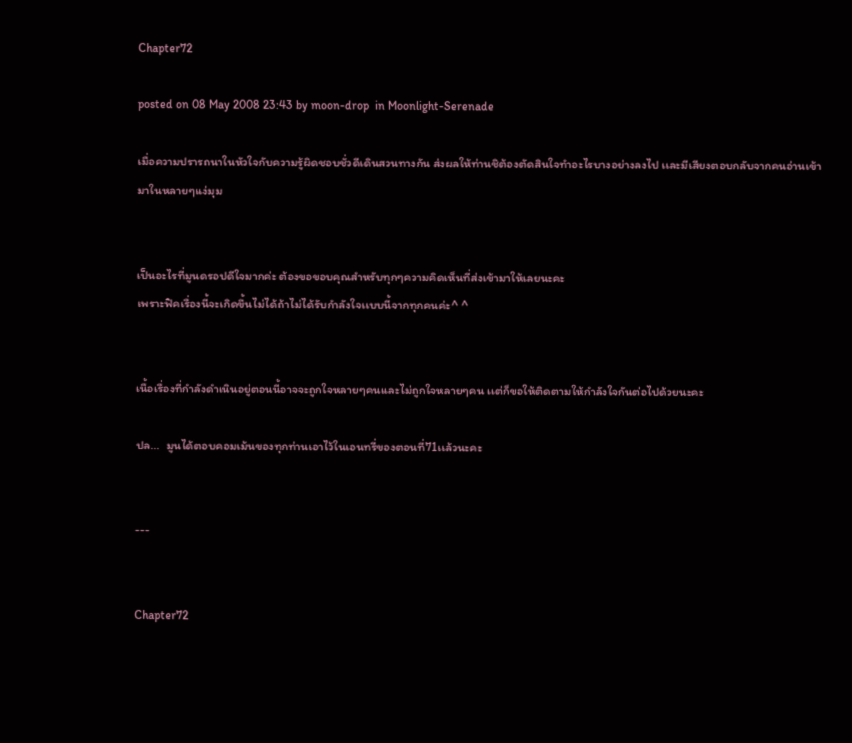Chapter72

posted on 08 May 2008 23:43 by moon-drop  in Moonlight-Serenade

เมื่อความปรารถนาในหัวใจกับความรู้ผิดชอบชั่วดีเดินสวนทางกัน ส่งผลให้ท่านชิต้องตัดสินใจทำอะไรบางอย่างลงไป เเละมีเสียงตอบกลับจากคนอ่านเข้ามาในหลายๆเเง่มุม


เป็นอะไรที่มูนดรอปดีใจมากค่ะ ต้องขอขอบคุณสำหรับทุกๆความคิดเห็นที่ส่งเข้ามาให้เลยนะคะ
เพราะฟิคเรื่องนี้จะเกิดขึ้นไม่ได้ถ้าไม่ได้รับกำลังใจเเบบนี้จากทุกคนค่ะ^ ^


เนื้อเรื่องที่กำลังดำเนินอยู่ตอนนี้อาจจะถูกใจหลายๆคนเเละไม่ถูกใจหลายๆคน เเต่ก็ขอให้ติดตามให้กำลังใจกันต่อไปด้วยนะคะ

ปล...  มูนได้ตอบคอมเม้นของทุกท่านเอาไว้ในเอนทรี่ของตอนที่71เเล้วนะคะ


---


Chapter72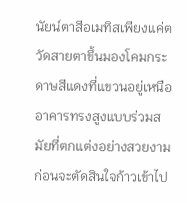นัยน์ตาสีอเมทิสเพียงแค่ตวัดสายตาขึ้นมองโคมกระดาษสีแดงที่แขวนอยู่เหนืออาคารทรงสูงแบบร่วมสมัยที่ตกแต่งอย่างสวยงามก่อนจะตัดสินใจก้าวเข้าไป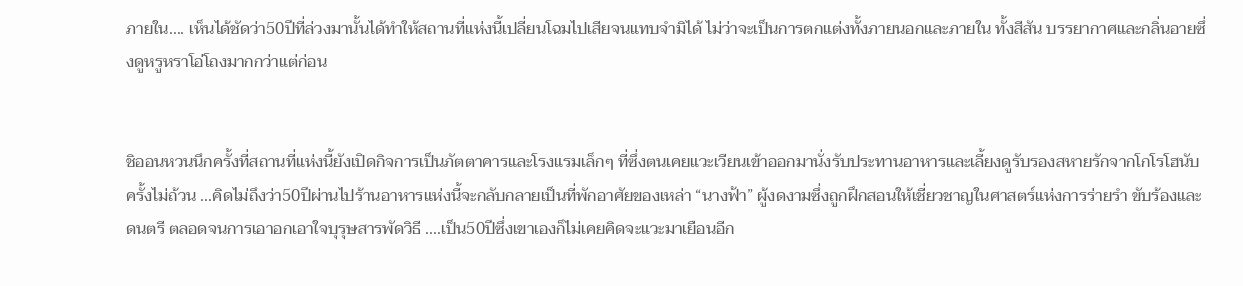ภายใน.... เห็นได้ชัดว่า50ปีที่ล่วงมานั้นได้ทำให้สถานที่แห่งนี้เปลี่ยนโฉมไปเสียจนแทบจำมิได้ ไม่ว่าจะเป็นการตกแต่งทั้งภายนอกและภายใน ทั้งสีสัน บรรยากาศและกลิ่นอายซึ่งดูหรูหราโอ่โถงมากกว่าแต่ก่อน


ชิออนหวนนึกครั้งที่สถานที่แห่งนี้ยังเปิดกิจการเป็นภัตตาคารและโรงแรมเล็กๆ ที่ซึ่งตนเคยแวะเวียนเข้าออกมานั่งรับประทานอาหารและเลี้ยงดูรับรองสหายรักจากโกโรโฮนับครั้งไม่ถ้วน ...คิดไม่ถึงว่า50ปีผ่านไปร้านอาหารแห่งนี้จะกลับกลายเป็นที่พักอาศัยของเหล่า “นางฟ้า” ผู้งดงามซึ่งถูกฝึกสอนให้เชี่ยวชาญในศาสตร์แห่งการร่ายรำ ขับร้องและดนตรี ตลอดจนการเอาอกเอาใจบุรุษสารพัดวิธี ....เป็น50ปีซึ่งเขาเองก็ไม่เคยคิดจะแวะมาเยือนอีก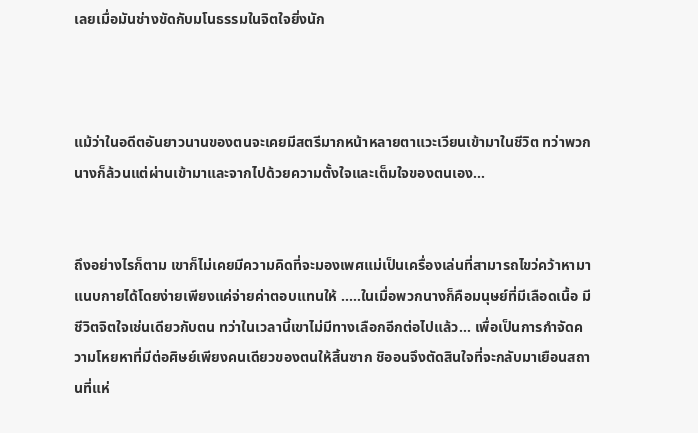เลยเมื่อมันช่างขัดกับมโนธรรมในจิตใจยิ่งนัก



แม้ว่าในอดีตอันยาวนานของตนจะเคยมีสตรีมากหน้าหลายตาแวะเวียนเข้ามาในชีวิต ทว่าพวกนางก็ล้วนแต่ผ่านเข้ามาและจากไปด้วยความตั้งใจและเต็มใจของตนเอง...


ถึงอย่างไรก็ตาม เขาก็ไม่เคยมีความคิดที่จะมองเพศแม่เป็นเครื่องเล่นที่สามารถไขว่คว้าหามาแนบกายได้โดยง่ายเพียงแค่จ่ายค่าตอบแทนให้ .....ในเมื่อพวกนางก็คือมนุษย์ที่มีเลือดเนื้อ มีชีวิตจิตใจเช่นเดียวกับตน ทว่าในเวลานี้เขาไม่มีทางเลือกอีกต่อไปแล้ว... เพื่อเป็นการกำจัดความโหยหาที่มีต่อศิษย์เพียงคนเดียวของตนให้สิ้นซาก ชิออนจึงตัดสินใจที่จะกลับมาเยือนสถานที่แห่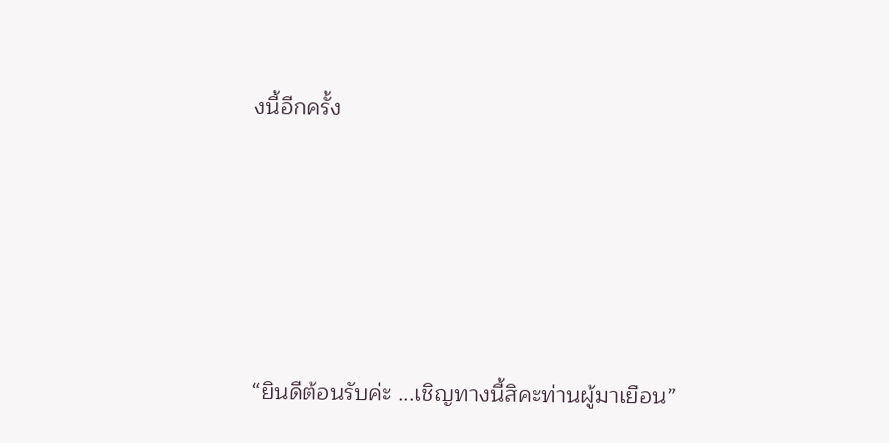งนี้อีกครั้ง





“ยินดีต้อนรับค่ะ ...เชิญทางนี้สิคะท่านผู้มาเยือน”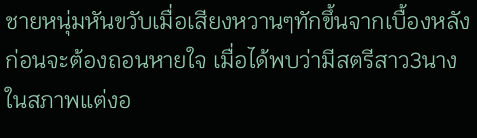ชายหนุ่มหันขวับเมื่อเสียงหวานๆทักขึ้นจากเบื้องหลังก่อนจะต้องถอนหายใจ เมื่อได้พบว่ามีสตรีสาว3นางในสภาพแต่งอ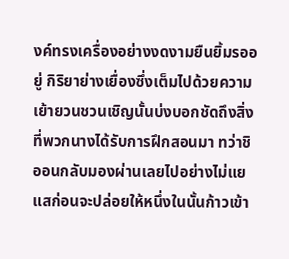งค์ทรงเครื่องอย่างงดงามยืนยิ้มรออยู่ กิริยาย่างเยื่องซึ่งเต็มไปด้วยความเย้ายวนชวนเชิญนั้นบ่งบอกชัดถึงสิ่งที่พวกนางได้รับการฝึกสอนมา ทว่าชิออนกลับมองผ่านเลยไปอย่างไม่แยแสก่อนจะปล่อยให้หนึ่งในนั้นก้าวเข้า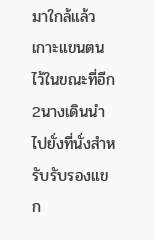มาใกล้แล้วเกาะแขนตนไว้ในขณะที่อีก2นางเดินนำไปยั่งที่นั่งสำหรับรับรองแขก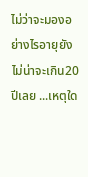ไม่ว่าจะมองอย่างไรอายุยังไม่น่าจะเกิน20ปีเลย ...เหตุใด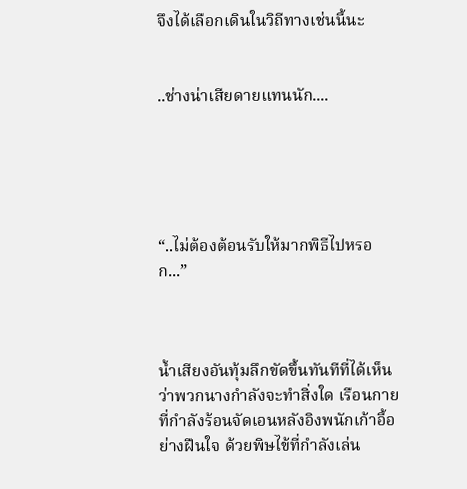จึงได้เลือกเดินในวิถีทางเช่นนี้นะ


..ช่างน่าเสียดายแทนนัก....





“..ไม่ต้องต้อนรับให้มากพิธีไปหรอก...”



น้ำเสียงอันทุ้มลึกขัดขึ้นทันทีที่ได้เห็นว่าพวกนางกำลังจะทำสิ่งใด เรือนกายที่กำลังร้อนจัดเอนหลังอิงพนักเก้าอี้อย่างฝืนใจ ด้วยพิษไข้ที่กำลังเล่น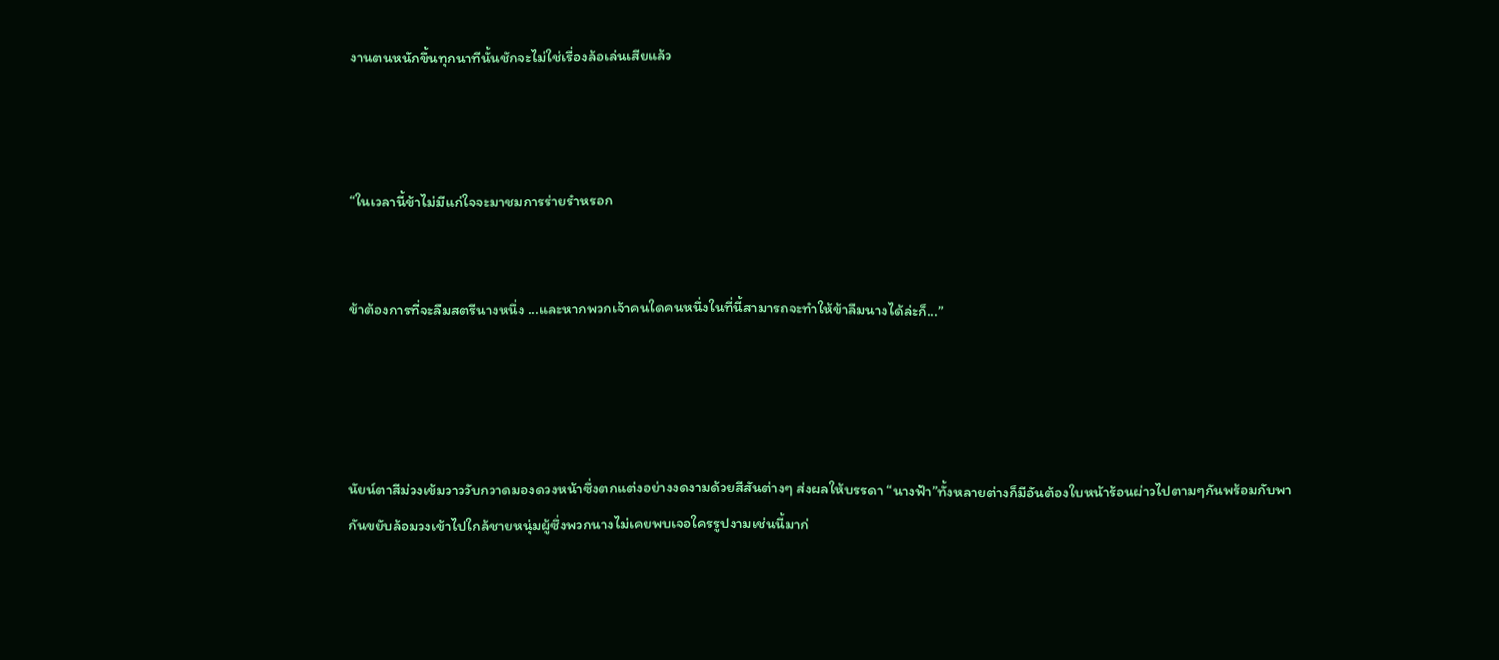งานตนหนักขึ้นทุกนาทีนั้นชักจะไม่ใช่เรื่องล้อเล่นเสียแล้ว



“ในเวลานี้ข้าไม่มีแก่ใจจะมาชมการร่ายรำหรอก


ข้าต้องการที่จะลืมสตรีนางหนึ่ง ...และหากพวกเจ้าคนใดคนหนึ่งในที่นี้สามารถจะทำให้ข้าลืมนางได้ล่ะก็...”




นัยน์ตาสีม่วงเข้มวาววับกวาดมองดวงหน้าซึ่งตกแต่งอย่างงดงามด้วยสีสันต่างๆ ส่งผลให้บรรดา “นางฟ้า”ทั้งหลายต่างก็มีอันต้องใบหน้าร้อนผ่าวไปตามๆกันพร้อมกับพากันขยับล้อมวงเข้าไปใกล้ชายหนุ่มผู้ซึ่งพวกนางไม่เคยพบเจอใครรูปงามเช่นนี้มาก่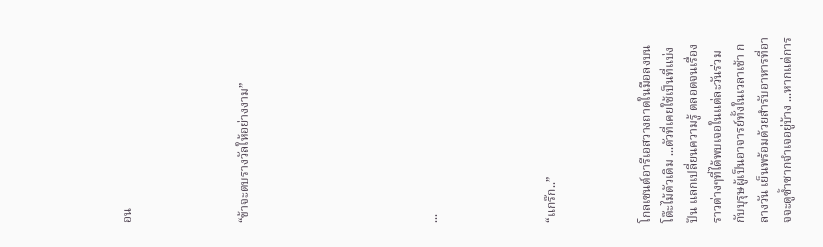อน




“ข้าจะตบรางวัลให้อย่างงาม”







...




“แกร๊ก..”



โกลเซนต์อารีเอสวางถาดในมือลงบนโต๊ะไม้ตัวเดิม ...ตัวที่เคยใช้เป็นที่แบ่งปัน แลกเปลี่ยนความรู้ ตลอดจนเรื่องราวต่างๆที่ได้พบเจอในแต่ละวันร่วมกับบุรุษผู้เป็นอาจารย์ทั้งในเวลาเช้า กลางวัน เย็นพร้อมด้วยสำรับอาหารที่อาจจะดูซ้ำซากจำเจอยู่บ้าง ...หากแต่การ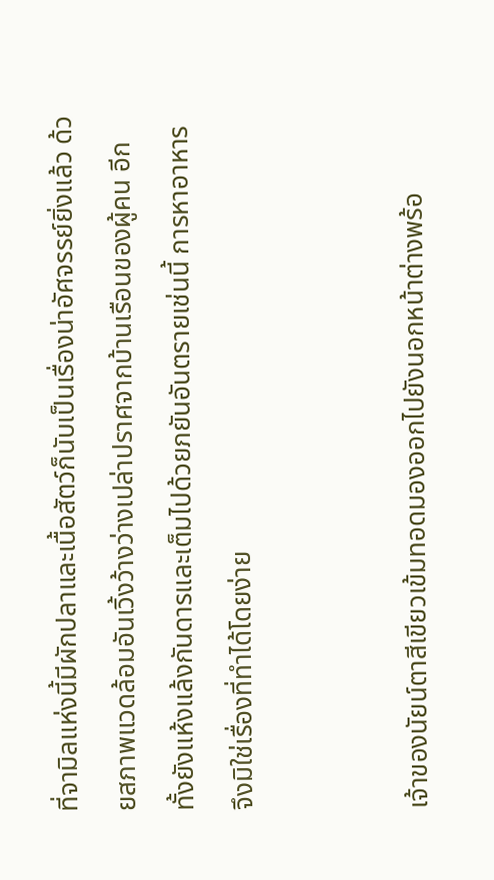ที่จามิลแห่งนี้มีผักปลาและเนื้อสัตว์ก็นับเป็นเรื่องน่าอัศจรรย์ยิ่งแล้ว ด้วยสภาพแวดล้อมอันเวิ้งว้างว่างเปล่าปราศจากบ้านเรือนของผู้คน อีกทั้งยังแห้งแล้งกันดารและเต็มไปด้วยภยันอันตรายเช่นนี้ การหาอาหารจึงมิใช่เรื่องที่ทำได้โดยง่าย


เจ้าของนัยน์ตาสีเขียวเข้มทอดมองออกไปยังนอกหน้าต่างพร้อ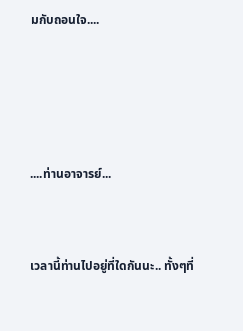มกับถอนใจ....




....ท่านอาจารย์...


เวลานี้ท่านไปอยู่ที่ใดกันนะ.. ทั้งๆที่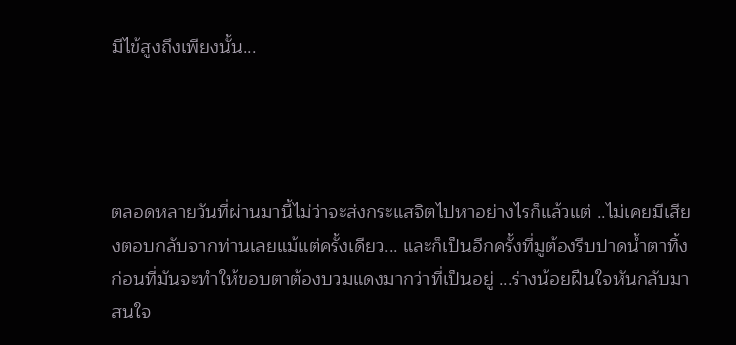มีไข้สูงถึงเพียงนั้น...




ตลอดหลายวันที่ผ่านมานี้ไม่ว่าจะส่งกระแสจิตไปหาอย่างไรก็แล้วแต่ ..ไม่เคยมีเสียงตอบกลับจากท่านเลยแม้แต่ครั้งเดียว... และก็เป็นอีกครั้งที่มูต้องรีบปาดน้ำตาทิ้งก่อนที่มันจะทำให้ขอบตาต้องบวมแดงมากว่าที่เป็นอยู่ ...ร่างน้อยฝืนใจหันกลับมาสนใจ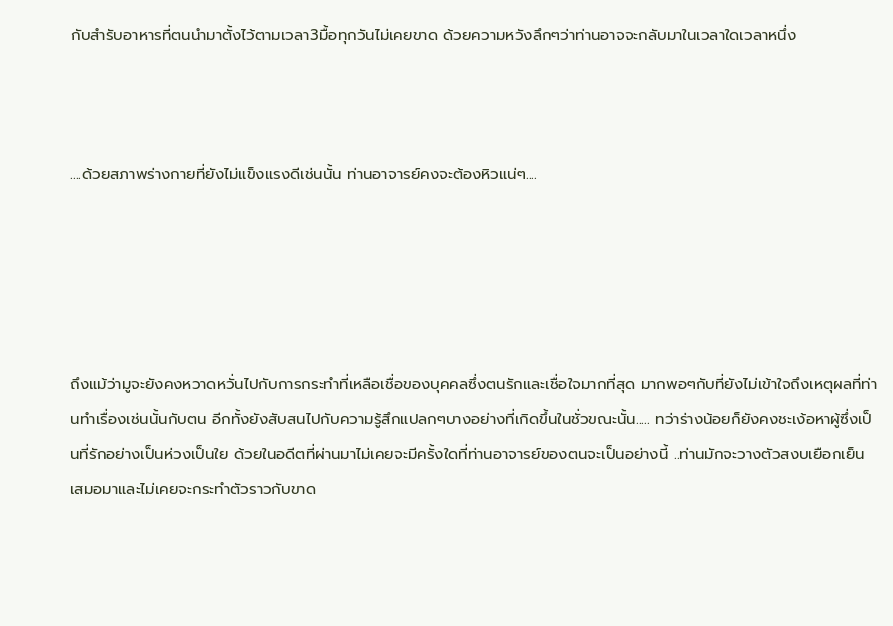กับสำรับอาหารที่ตนนำมาตั้งไว้ตามเวลา3มื้อทุกวันไม่เคยขาด ด้วยความหวังลึกๆว่าท่านอาจจะกลับมาในเวลาใดเวลาหนึ่ง



....ด้วยสภาพร่างกายที่ยังไม่แข็งแรงดีเช่นนั้น ท่านอาจารย์คงจะต้องหิวแน่ๆ....





ถึงแม้ว่ามูจะยังคงหวาดหวั่นไปกับการกระทำที่เหลือเชื่อของบุคคลซึ่งตนรักและเชื่อใจมากที่สุด มากพอๆกับที่ยังไม่เข้าใจถึงเหตุผลที่ท่านทำเรื่องเช่นนั้นกับตน อีกทั้งยังสับสนไปกับความรู้สึกแปลกๆบางอย่างที่เกิดขึ้นในชั่วขณะนั้น..... ทว่าร่างน้อยก็ยังคงชะเง้อหาผู้ซึ่งเป็นที่รักอย่างเป็นห่วงเป็นใย ด้วยในอดีตที่ผ่านมาไม่เคยจะมีครั้งใดที่ท่านอาจารย์ของตนจะเป็นอย่างนี้ ..ท่านมักจะวางตัวสงบเยือกเย็นเสมอมาและไม่เคยจะกระทำตัวราวกับขาด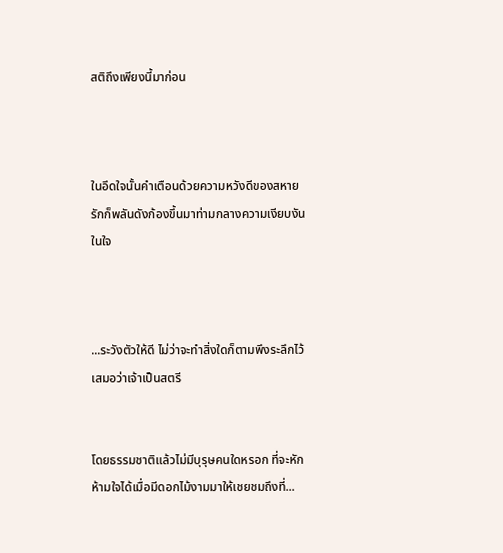สติถึงเพียงนี้มาก่อน



ในอึดใจนั้นคำเตือนด้วยความหวังดีของสหายรักก็พลันดังก้องขึ้นมาท่ามกลางความเงียบงันในใจ



...ระวังตัวให้ดี ไม่ว่าจะทำสิ่งใดก็ตามพึงระลึกไว้เสมอว่าเจ้าเป็นสตรี


โดยธรรมชาติแล้วไม่มีบุรุษคนใดหรอก ที่จะหักห้ามใจได้เมื่อมีดอกไม้งามมาให้เชยชมถึงที่...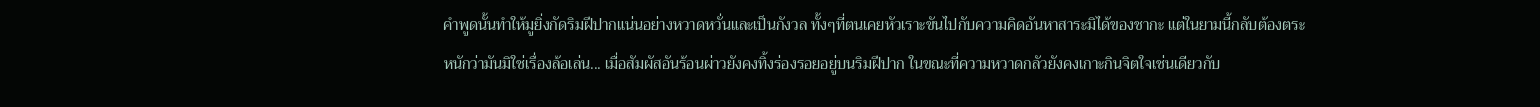คำพูดนั้นทำให้มูยิ่งกัดริมฝีปากแน่นอย่างหวาดหวั่นและเป็นกังวล ทั้งๆที่ตนเคยหัวเราะขันไปกับความคิดอันหาสาระมิได้ของชากะ แต่ในยามนี้กลับต้องตระหนักว่ามันมิใช่เรื่องล้อเล่น... เมื่อสัมผัสอันร้อนผ่าวยังคงทิ้งร่องรอยอยู่บนริมฝีปาก ในขณะที่ความหวาดกลัวยังคงเกาะกินจิตใจเช่นเดียวกับ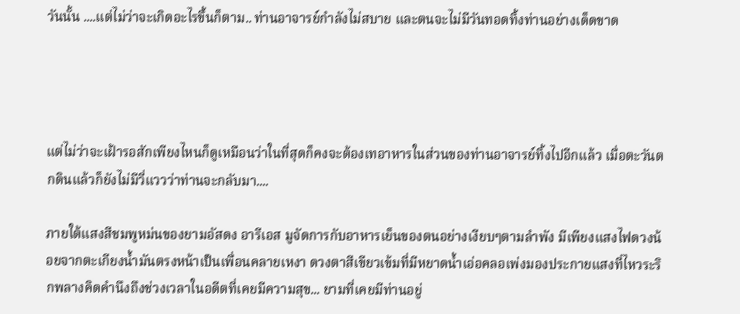วันนั้น ....แต่ไม่ว่าจะเกิดอะไรขึ้นก็ตาม.. ท่านอาจารย์กำลังไม่สบาย และตนจะไม่มีวันทอดทิ้งท่านอย่างเด็ดขาด




แต่ไม่ว่าจะเฝ้ารอสักเพียงไหนก็ดูเหมือนว่าในที่สุดก็คงจะต้องเทอาหารในส่วนของท่านอาจารย์ทิ้งไปอีกแล้ว เมื่อตะวันตกดินแล้วก็ยังไม่มีวี่แววว่าท่านจะกลับมา....

ภายใต้แสงสีชมพูหม่นของยามอัสดง อารีเอส มูจัดการกับอาหารเย็นของตนอย่างเงียบๆตามลำพัง มีเพียงแสงไฟดวงน้อยจากตะเกียงน้ำมันตรงหน้าเป็นเพื่อนคลายเหงา ดวงตาสีเขียวเข้มที่มีหยาดน้ำเอ่อคลอเพ่งมองประกายแสงที่ไหวระริกพลางคิดคำนึงถึงช่วงเวลาในอดีตที่เคยมีความสุข... ยามที่เคยมีท่านอยู่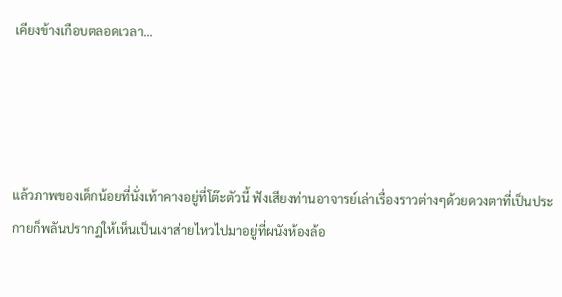เคียงข้างเกือบตลอดเวลา...




แล้วภาพของเด็กน้อยที่นั่งเท้าคางอยู่ที่โต๊ะตัวนี้ ฟังเสียงท่านอาจารย์เล่าเรื่องราวต่างๆด้วยดวงตาที่เป็นประกายก็พลันปรากฏให้เห็นเป็นเงาส่ายไหวไปมาอยู่ที่ผนังห้องล้อ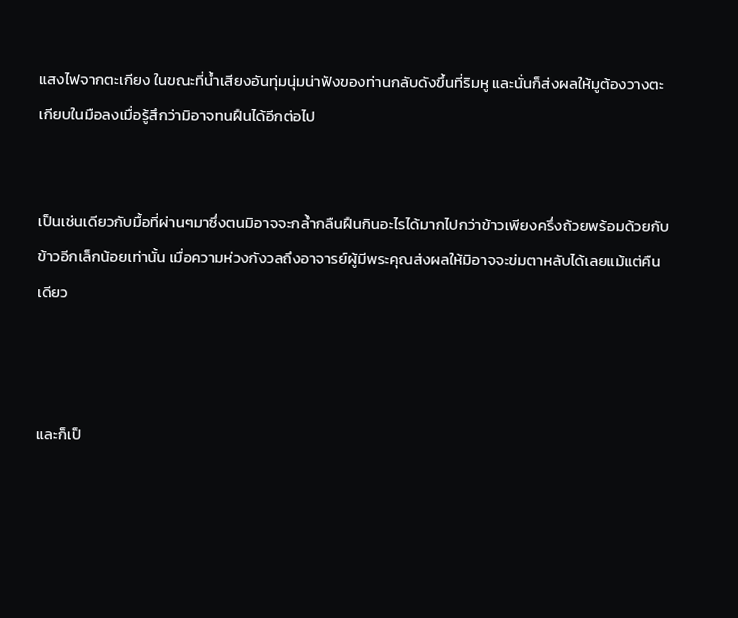แสงไฟจากตะเกียง ในขณะที่น้ำเสียงอันทุ่มนุ่มน่าฟังของท่านกลับดังขึ้นที่ริมหู และนั่นก็ส่งผลให้มูต้องวางตะเกียบในมือลงเมื่อรู้สึกว่ามิอาจทนฝืนได้อีกต่อไป


เป็นเช่นเดียวกับมื้อที่ผ่านๆมาซึ่งตนมิอาจจะกล้ำกลืนฝืนกินอะไรได้มากไปกว่าข้าวเพียงครึ่งถ้วยพร้อมด้วยกับข้าวอีกเล็กน้อยเท่านั้น เมื่อความห่วงกังวลถึงอาจารย์ผู้มีพระคุณส่งผลให้มิอาจจะข่มตาหลับได้เลยแม้แต่คืนเดียว



และก็เป็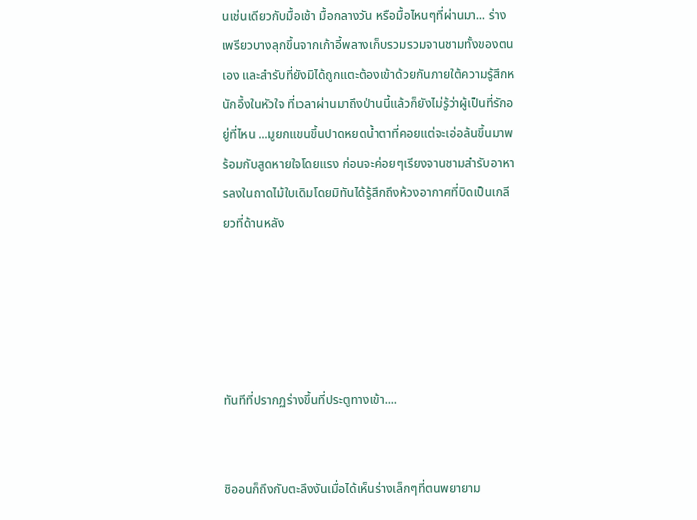นเช่นเดียวกับมื้อเช้า มื้อกลางวัน หรือมื้อไหนๆที่ผ่านมา... ร่างเพรียวบางลุกขึ้นจากเก้าอี้พลางเก็บรวมรวมจานชามทั้งของตนเอง และสำรับที่ยังมิได้ถูกแตะต้องเข้าด้วยกันภายใต้ความรู้สึกหนักอึ้งในหัวใจ ที่เวลาผ่านมาถึงป่านนี้แล้วก็ยังไม่รู้ว่าผู้เป็นที่รักอยู่ที่ไหน ...มูยกแขนขึ้นปาดหยดน้ำตาที่คอยแต่จะเอ่อล้นขึ้นมาพร้อมกับสูดหายใจโดยแรง ก่อนจะค่อยๆเรียงจานชามสำรับอาหารลงในถาดไม้ใบเดิมโดยมิทันได้รู้สึกถึงห้วงอากาศที่บิดเป็นเกลียวที่ด้านหลัง





ทันทีที่ปรากฏร่างขึ้นที่ประตูทางเข้า....


ชิออนก็ถึงกับตะลึงงันเมื่อได้เห็นร่างเล็กๆที่ตนพยายาม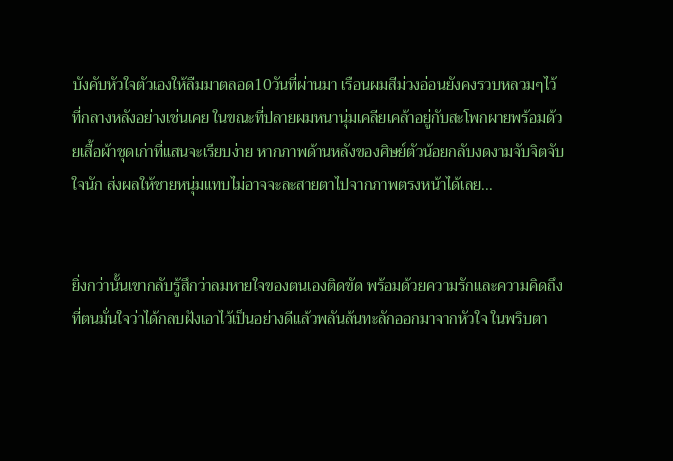บังคับหัวใจตัวเองให้ลืมมาตลอด10วันที่ผ่านมา เรือนผมสีม่วงอ่อนยังคงรวบหลวมๆไว้ที่กลางหลังอย่างเช่นเคย ในขณะที่ปลายผมหนานุ่มเคลียเคล้าอยู่กับสะโพกผายพร้อมด้วยเสื้อผ้าชุดเก่าที่แสนจะเรียบง่าย หากภาพด้านหลังของศิษย์ตัวน้อยกลับงดงามจับจิตจับใจนัก ส่งผลให้ชายหนุ่มแทบไม่อาจจะละสายตาไปจากภาพตรงหน้าได้เลย...


ยิ่งกว่านั้นเขากลับรู้สึกว่าลมหายใจของตนเองติดขัด พร้อมด้วยความรักและความคิดถึงที่ตนมั่นใจว่าได้กลบฝังเอาไว้เป็นอย่างดีแล้วพลันล้นทะลักออกมาจากหัวใจ ในพริบตา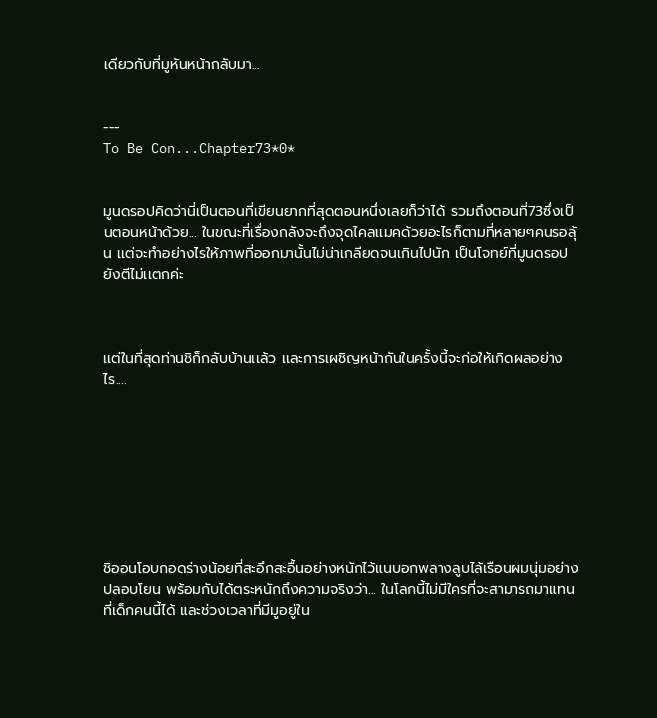เดียวกับที่มูหันหน้ากลับมา...


---
To Be Con...Chapter73*0*


มูนดรอปคิดว่านี่เป็นตอนที่เขียนยากที่สุดตอนหนึ่งเลยก็ว่าได้ รวมถึงตอนที่73ซึ่งเป็นตอนหน้าด้วย... ในขณะที่เรื่องกลังจะถึงจุดไคลเเมคด้วยอะไรก็ตามที่หลายๆคนรอลุ้น เเต่จะทำอย่างไรให้ภาพที่ออกมานั้นไม่น่าเกลียดจนเกินไปนัก เป็นโจทย์ที่มูนดรอปยังตีไม่เเตกค่ะ



เเต่ในที่สุดท่านชิก็กลับบ้านเเล้ว เเละการเผชิญหน้ากันในครั้งนี้จะก่อให้เกิดผลอย่างไร....








ชิออนโอบกอดร่างน้อยที่สะอึกสะอื้นอย่างหนักไว้แนบอกพลางลูบไล้เรือนผมนุ่มอย่างปลอบโยน พร้อมกับได้ตระหนักถึงความจริงว่า... ในโลกนี้ไม่มีใครที่จะสามารถมาแทนที่เด็กคนนี้ได้ และช่วงเวลาที่มีมูอยู่ใน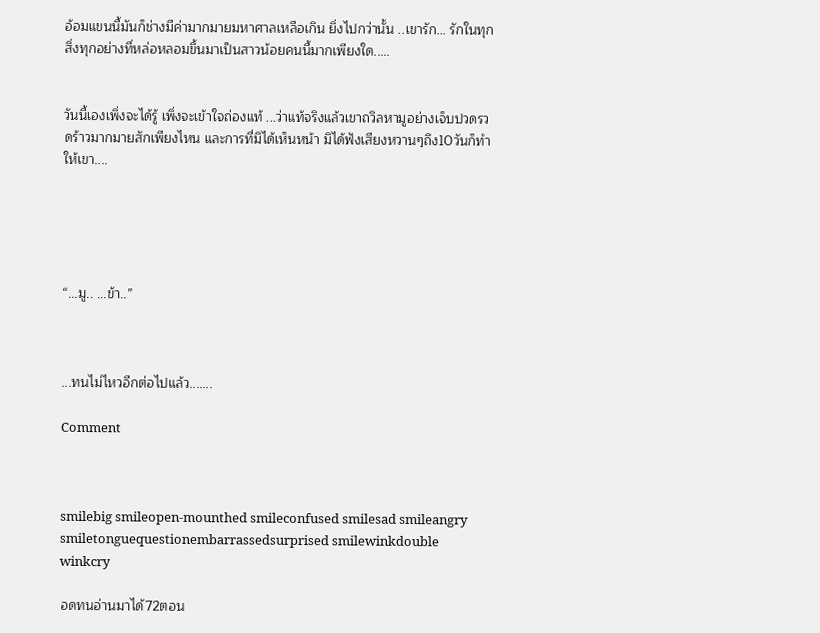อ้อมแขนนี้มันก็ช่างมีค่ามากมายมหาศาลเหลือเกิน ยิ่งไปกว่านั้น ..เขารัก... รักในทุกสิ่งทุกอย่างที่หล่อหลอมขึ้นมาเป็นสาวน้อยคนนี้มากเพียงใด.....


วันนี้เองเพิ่งจะได้รู้ เพิ่งจะเข้าใจถ่องแท้ ...ว่าแท้จริงแล้วเขาถวิลหามูอย่างเจ็บปวดรวดร้าวมากมายสักเพียงไหน และการที่มิได้เห็นหน้า มิได้ฟังเสียงหวานๆถึง10วันก็ทำให้เขา....





“...มู.. ...ข้า..”



...ทนไม่ไหวอีกต่อไปแล้ว.......

Comment



smilebig smileopen-mounthed smileconfused smilesad smileangry smiletonguequestionembarrassedsurprised smilewinkdouble winkcry

อดทนอ่านมาได้72ตอน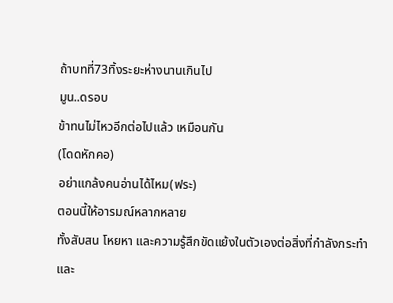ถ้าบทที่73ทิ้งระยะห่างนานเกินไป
มูน..ดรอบ
ข้าทนไม่ไหวอีกต่อไปแล้ว เหมือนกัน
(โดดหักคอ)
อย่าแกล้งคนอ่านได้ไหม(ฟระ)
ตอนนี้ให้อารมณ์หลากหลาย
ทั้งสับสน โหยหา และความรู้สึกขัดแย้งในตัวเองต่อสิ่งที่กำลังกระทำ
และ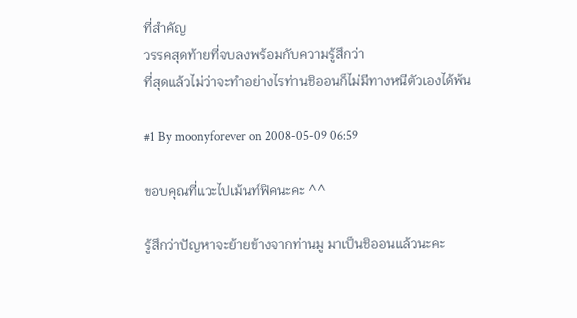ที่สำคัญ
วรรคสุดท้ายที่จบลงพร้อมกับความรู้สึกว่า
ที่สุดแล้วไม่ว่าจะทำอย่างไรท่านชิออนก็ไม่มีทางหนีตัวเองได้พ้น

#1 By moonyforever on 2008-05-09 06:59

ขอบคุณที่แวะไปเม้นท์ฟิคนะคะ ^^

รู้สึกว่าปัญหาจะย้ายข้างจากท่านมู มาเป็นชิออนแล้วนะคะ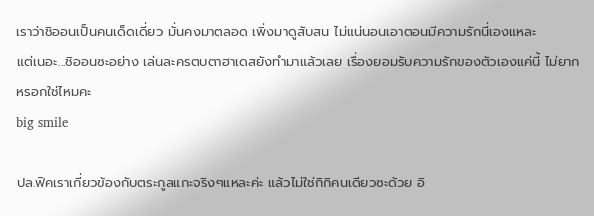เราว่าชิออนเป็นคนเด็ดเดี่ยว มั่นคงมาตลอด เพิ่งมาดูสับสน ไม่แน่นอนเอาตอนมีความรักนี่เองแหละ
แต่เนอะ...ชิออนซะอย่าง เล่นละครตบตาฮาเดสยังทำมาแล้วเลย เรื่องยอมรับความรักของตัวเองแค่นี้ ไม่ยากหรอกใช่ไหมคะ
big smile

ปล.ฟิคเราเกี่ยวข้องกับตระกูลแกะจริงๆแหละค่ะ แล้วไม่ใช่กิกิคนเดียวซะด้วย อิ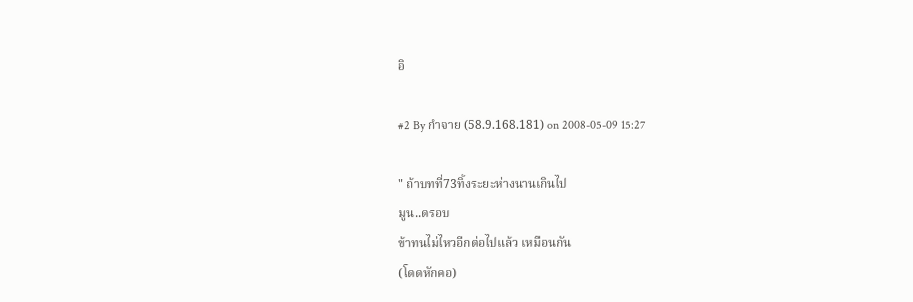อิ

#2 By กำจาย (58.9.168.181) on 2008-05-09 15:27

" ถ้าบทที่73ทิ้งระยะห่างนานเกินไป
มูน..ดรอบ
ข้าทนไม่ไหวอีกต่อไปแล้ว เหมือนกัน
(โดดหักคอ)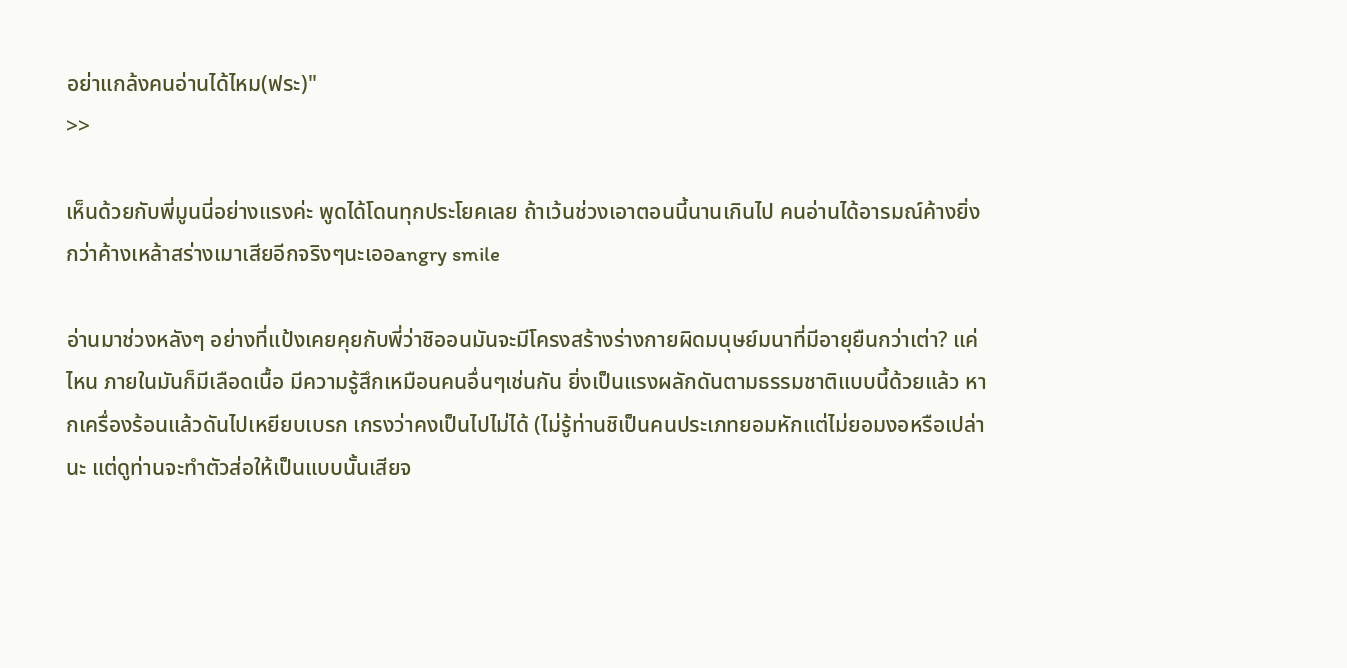อย่าแกล้งคนอ่านได้ไหม(ฟระ)"
>>

เห็นด้วยกับพี่มูนนี่อย่างแรงค่ะ พูดได้โดนทุกประโยคเลย ถ้าเว้นช่วงเอาตอนนี้นานเกินไป คนอ่านได้อารมณ์ค้างยิ่งกว่าค้างเหล้าสร่างเมาเสียอีกจริงๆนะเออangry smile

อ่านมาช่วงหลังๆ อย่างที่แป้งเคยคุยกับพี่ว่าชิออนมันจะมีโครงสร้างร่างกายผิดมนุษย์มนาที่มีอายุยืนกว่าเต่า? แค่ไหน ภายในมันก็มีเลือดเนื้อ มีความรู้สึกเหมือนคนอื่นๆเช่นกัน ยิ่งเป็นแรงผลักดันตามธรรมชาติแบบนี้ด้วยแล้ว หากเครื่องร้อนแล้วดันไปเหยียบเบรก เกรงว่าคงเป็นไปไม่ได้ (ไม่รู้ท่านชิเป็นคนประเภทยอมหักแต่ไม่ยอมงอหรือเปล่านะ แต่ดูท่านจะทำตัวส่อให้เป็นแบบนั้นเสียจ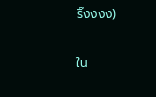ริ๊งงงง)

ใน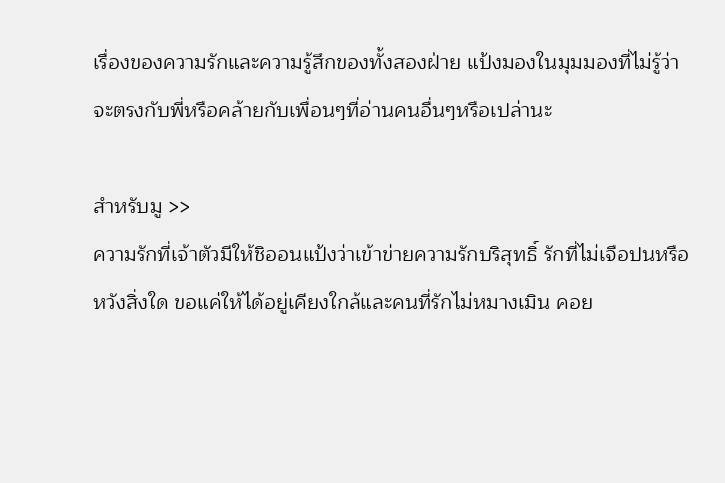เรื่องของความรักและความรู้สึกของทั้งสองฝ่าย แป้งมองในมุมมองที่ไม่รู้ว่าจะตรงกับพี่หรือคล้ายกับเพื่อนๆที่อ่านคนอื่นๆหรือเปล่านะ

สำหรับมู >>
ความรักที่เจ้าตัวมีให้ชิออนแป้งว่าเข้าข่ายความรักบริสุทธิ์ รักที่ไม่เจือปนหรือหวังสิ่งใด ขอแค่ให้ได้อยู่เคียงใกล้และคนที่รักไม่หมางเมิน คอย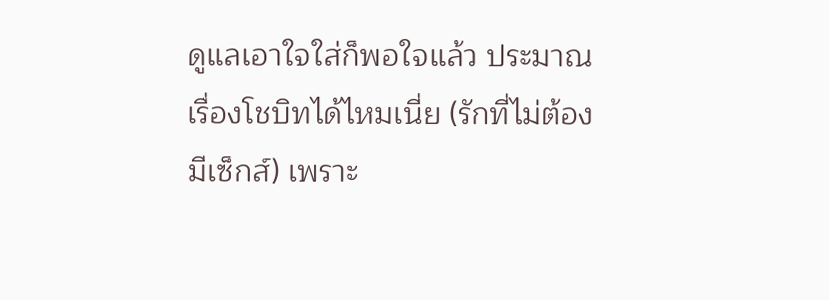ดูแลเอาใจใส่ก็พอใจแล้ว ประมาณเรื่องโชบิทได้ไหมเนี่ย (รักที่ไม่ต้องมีเซ็กส์) เพราะ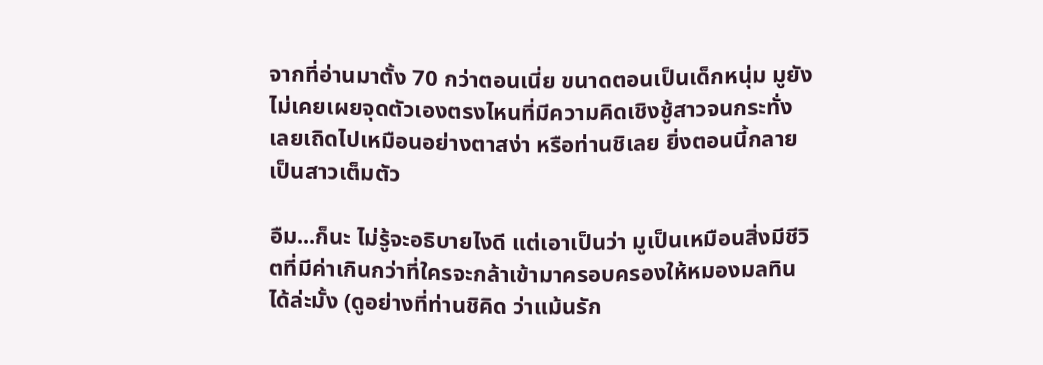จากที่อ่านมาตั้ง 70 กว่าตอนเนี่ย ขนาดตอนเป็นเด็กหนุ่ม มูยังไม่เคยเผยจุดตัวเองตรงไหนที่มีความคิดเชิงชู้สาวจนกระทั่งเลยเถิดไปเหมือนอย่างตาสง่า หรือท่านชิเลย ยิ่งตอนนี้กลายเป็นสาวเต็มตัว

อืม...ก็นะ ไม่รู้จะอธิบายไงดี แต่เอาเป็นว่า มูเป็นเหมือนสิ่งมีชีวิตที่มีค่าเกินกว่าที่ใครจะกล้าเข้ามาครอบครองให้หมองมลทินได้ล่ะมั้ง (ดูอย่างที่ท่านชิคิด ว่าแม้นรัก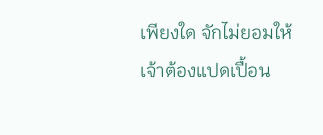เพียงใด จักไม่ยอมให้เจ้าต้องแปดเปื้อน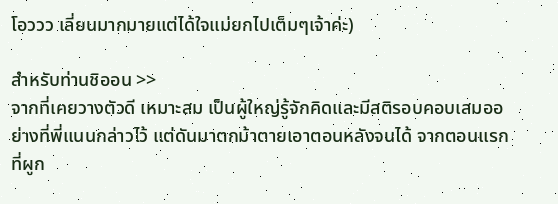โอววว เลี่ยนมากมายแต่ได้ใจแม่ยกไปเต็มๆเจ้าค่ะ)

สำหรับท่านชิออน >>
จากที่เคยวางตัวดี เหมาะสม เป็นผู้ใหญ่รู้จักคิดและมีสติรอบคอบเสมออย่างที่พี่แนนกล่าวไว้ แต่ดันมาตกม้าตายเอาตอนหลังจนได้ จากตอนแรกที่ผูก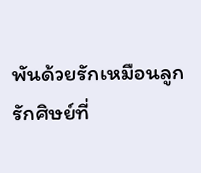พันด้วยรักเหมือนลูก รักศิษย์ที่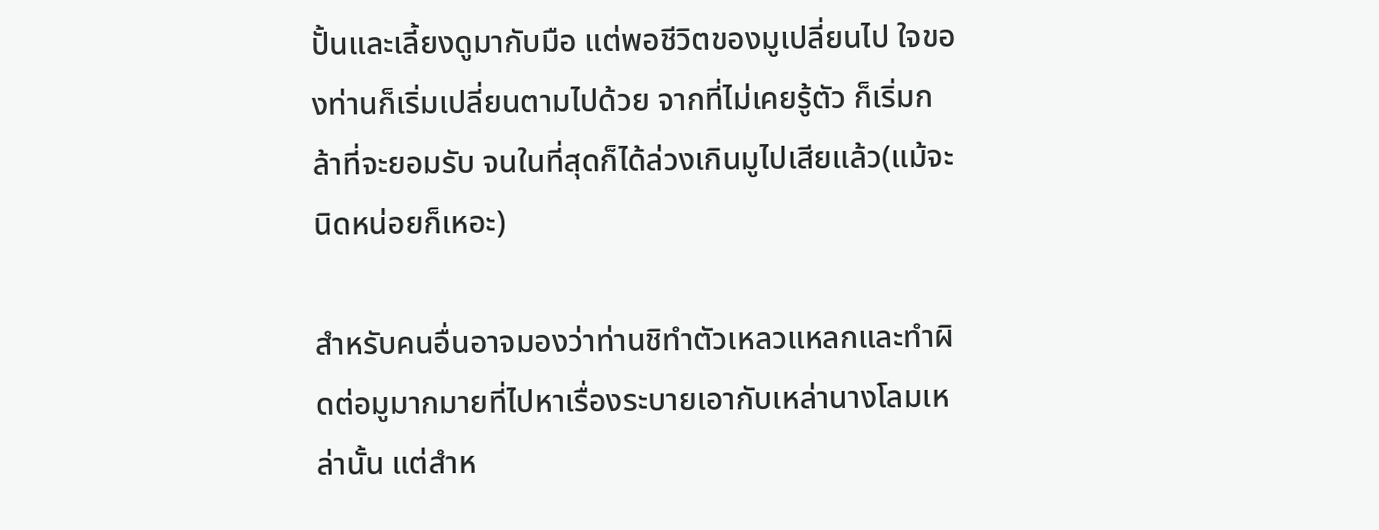ปั้นและเลี้ยงดูมากับมือ แต่พอชีวิตของมูเปลี่ยนไป ใจของท่านก็เริ่มเปลี่ยนตามไปด้วย จากที่ไม่เคยรู้ตัว ก็เริ่มกล้าที่จะยอมรับ จนในที่สุดก็ได้ล่วงเกินมูไปเสียแล้ว(แม้จะนิดหน่อยก็เหอะ)

สำหรับคนอื่นอาจมองว่าท่านชิทำตัวเหลวแหลกและทำผิดต่อมูมากมายที่ไปหาเรื่องระบายเอากับเหล่านางโลมเหล่านั้น แต่สำห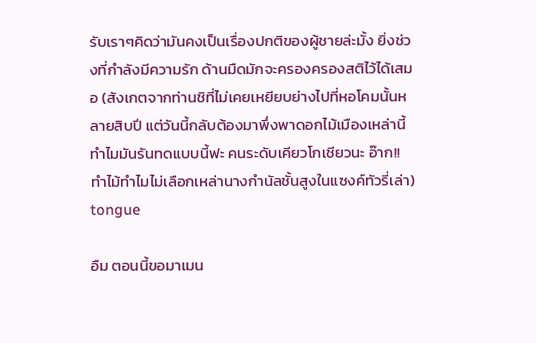รับเราๆคิดว่ามันคงเป็นเรื่องปกติของผู้ชายล่ะมั้ง ยิ่งช่วงที่กำลังมีความรัก ด้านมืดมักจะครองครองสติไว้ได้เสมอ (สังเกตจากท่านชิที่ไม่เคยเหยียบย่างไปที่หอโคมนั้นหลายสิบปี แต่วันนี้กลับต้องมาพึ่งพาดอกไม้เมืองเหล่านี้ ทำไมมันรันทดแบบนี้ฟะ คนระดับเคียวโกเชียวนะ อ๊าก!! ทำไม้ทำไมไม่เลือกเหล่านางกำนัลชั้นสูงในแซงค์ทัวรี่เล่า) tongue

อืม ตอนนี้ขอมาเมน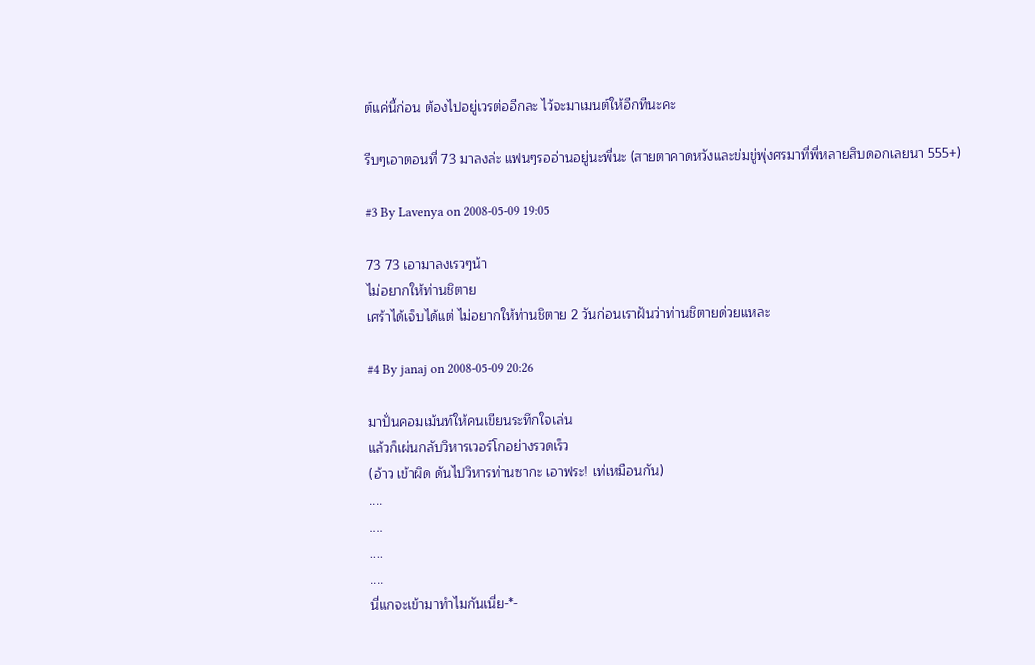ต์แค่นี้ก่อน ต้องไปอยู่เวรต่ออีกละ ไว้จะมาเมนต์ให้อีกทีนะคะ

รีบๆเอาตอนที่ 73 มาลงล่ะ แฟนๆรออ่านอยู่นะพี่นะ (สายตาคาดหวังและข่มขู่พุ่งศรมาที่พี่หลายสิบดอกเลยนา 555+)

#3 By Lavenya on 2008-05-09 19:05

73 73 เอามาลงเรวๆน้า
ไม่อยากให้ท่านชิตาย
เศร้าได้เจ็บได้แต่ ไม่อยากให้ท่านชิตาย 2 วันก่อนเราฝันว่าท่านชิตายด่วยแหละ

#4 By janaj on 2008-05-09 20:26

มาปั่นคอมเม้นท์ให้คนเขียนระทึกใจเล่น
แล้วก็เผ่นกลับวิหารเวอร์โกอย่างรวดเร็ว
(อ้าว เข้าผิด ดันไปวิหารท่านซากะ เอาฟระ! เท่เหมือนกัน)
....
....
....
....
นี่แกจะเข้ามาทำไมกันเนี่ย-*-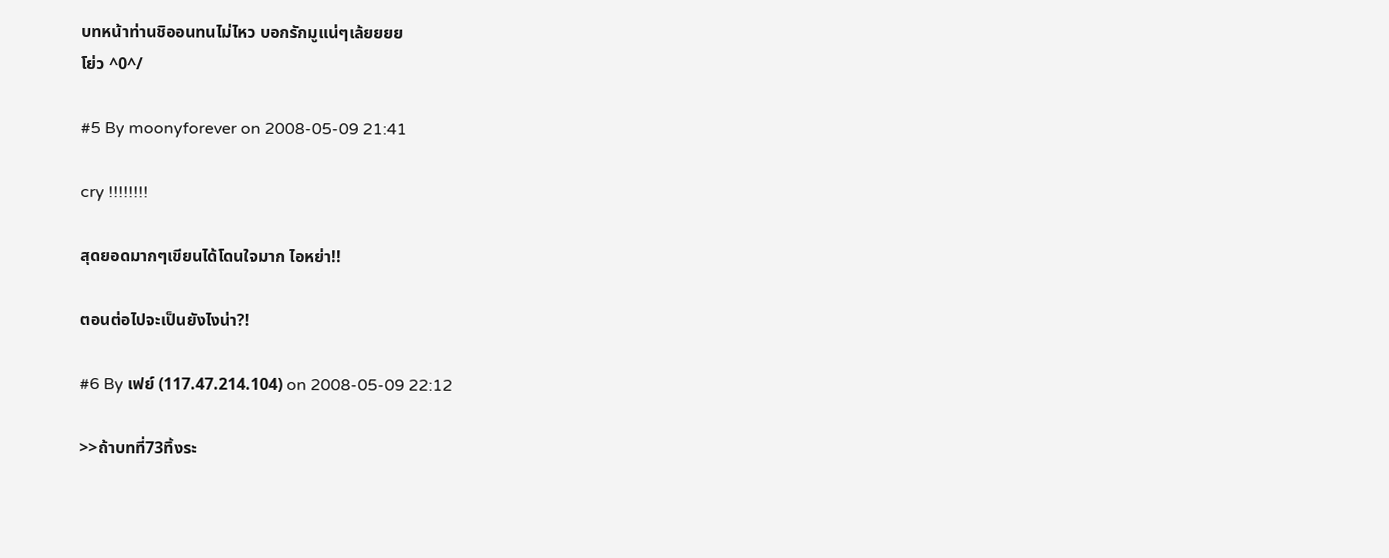บทหน้าท่านชิออนทนไม่ไหว บอกรักมูแน่ๆเล้ยยยย
โย่ว ^0^/

#5 By moonyforever on 2008-05-09 21:41

cry !!!!!!!!

สุดยอดมากๆเขียนได้โดนใจมาก ไอหย่า!!

ตอนต่อไปจะเป็นยังไงน่า?!

#6 By เฟย์ (117.47.214.104) on 2008-05-09 22:12

>>ถ้าบทที่73ทิ้งระ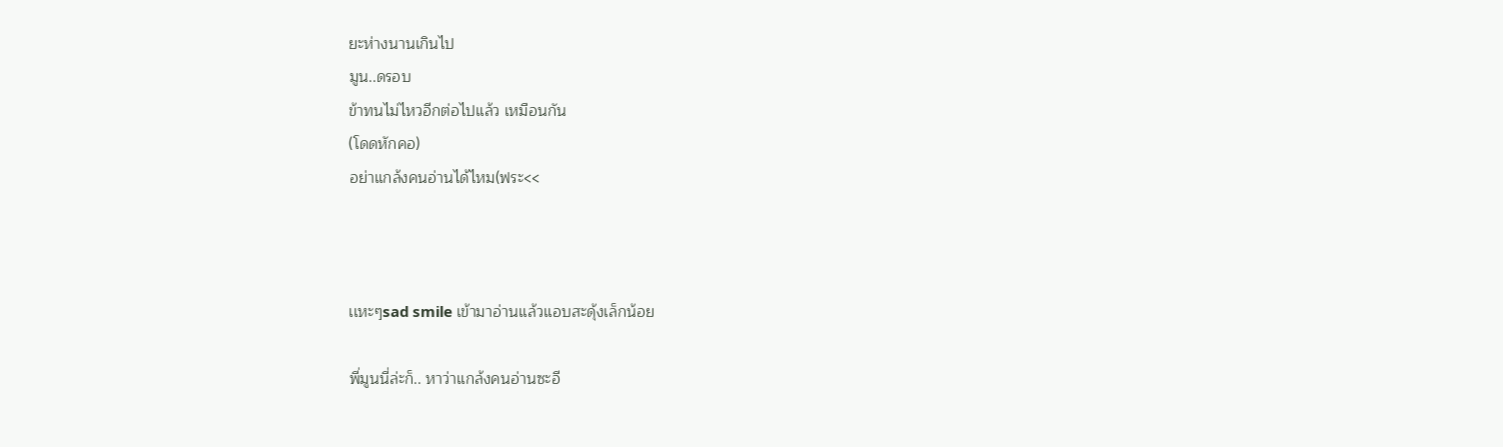ยะห่างนานเกินไป
มูน..ดรอบ
ข้าทนไม่ไหวอีกต่อไปแล้ว เหมือนกัน
(โดดหักคอ)
อย่าแกล้งคนอ่านได้ไหม(ฟระ<<



เเหะๆsad smile เข้ามาอ่านเเล้วเเอบสะดุ้งเล็กน้อย

พี่มูนนี่ล่ะก็.. หาว่าเเกล้งคนอ่านซะอี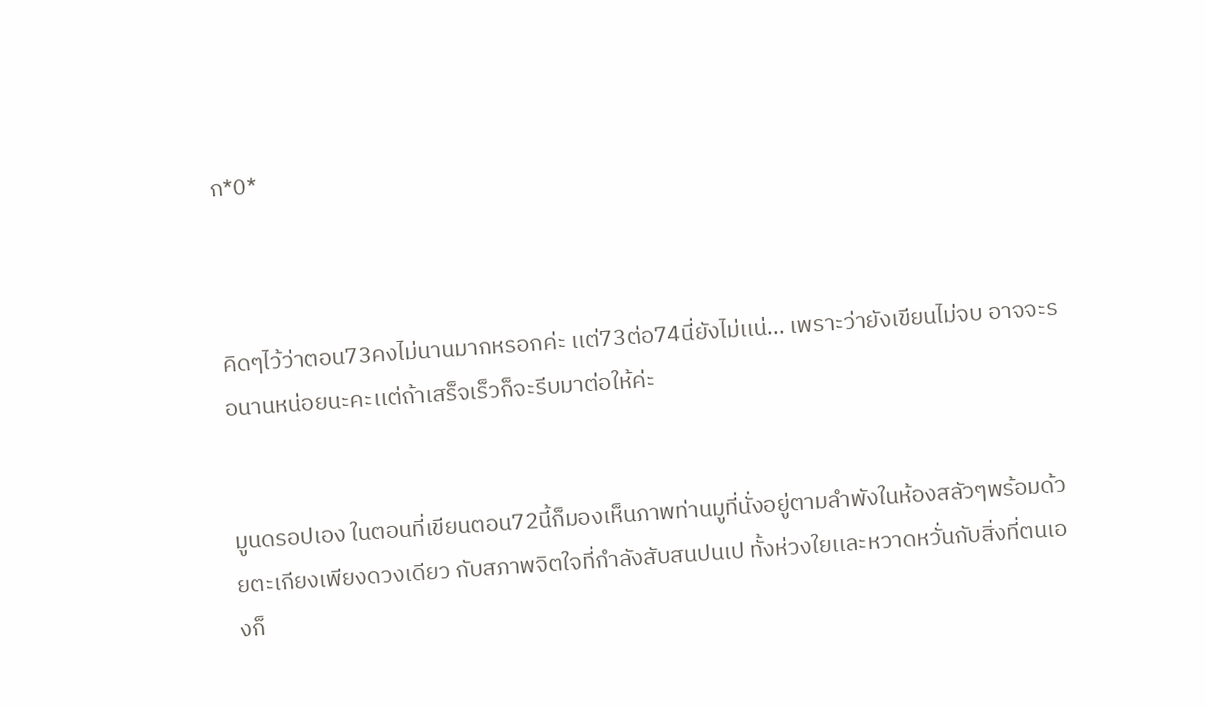ก*0*



คิดๆไว้ว่าตอน73คงไม่นานมากหรอกค่ะ เเต่73ต่อ74นี่ยังไม่เเน่... เพราะว่ายังเขียนไม่จบ อาจจะรอนานหน่อยนะคะเเต่ถ้าเสร็จเร็วก็จะรีบมาต่อให้ค่ะ


มูนดรอปเอง ในตอนที่เขียนตอน72นี้ก็มองเห็นภาพท่านมูที่นั่งอยู่ตามลำพังในห้องสลัวๆพร้อมด้วยตะเกียงเพียงดวงเดียว กับสภาพจิตใจที่กำลังสับสนปนเป ทั้งห่วงใยเเละหวาดหวั่นกับสิ่งที่ตนเองก็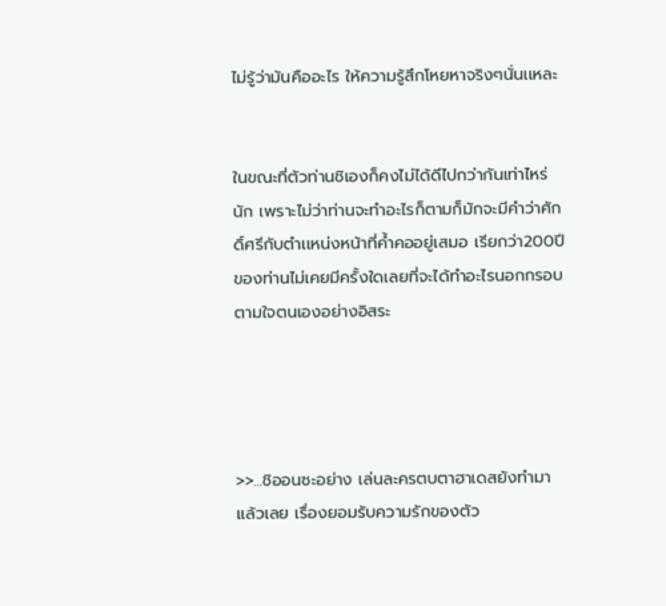ไม่รู้ว่ามันคืออะไร ให้ความรู้สึกโหยหาจริงๆนั่นเเหละ


ในขณะที่ตัวท่านชิเองก็คงไม่ได้ดีไปกว่ากันเท่าไหร่นัก เพราะไม่ว่าท่านจะทำอะไรก็ตามก็มักจะมีคำว่าศักดิ์ศรีกับตำเเหน่งหน้าที่ค้ำคออยู่เสมอ เรียกว่า200ปีของท่านไม่เคยมีครั้งใดเลยที่จะได้ทำอะไรนอกกรอบตามใจตนเองอย่างอิสระ




>>...ชิออนซะอย่าง เล่นละครตบตาฮาเดสยังทำมาแล้วเลย เรื่องยอมรับความรักของตัว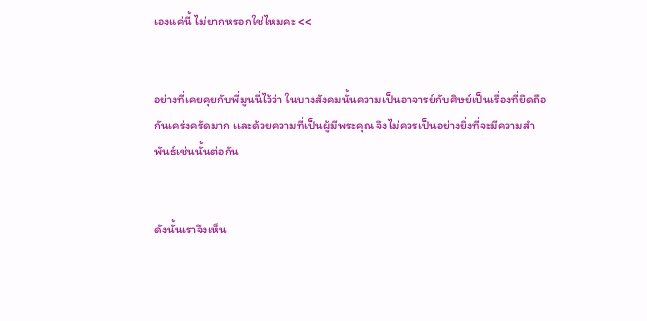เองแค่นี้ ไม่ยากหรอกใช่ไหมคะ <<


อย่างที่เคยคุยกับพี่มูนนี่ไว้ว่า ในบางสังคมนั้นความเป็นอาจารย์กับศิษย์เป็นเรื่องที่ยึดถือกันเคร่งครัดมาก เเละด้วยความที่เป็นผู้มีพระคุณ จึงไม่ควรเป็นอย่างยิ่งที่จะมีความสำพันธ์เช่นนั้นต่อกัน


ดังนั้นเราจึงเห็น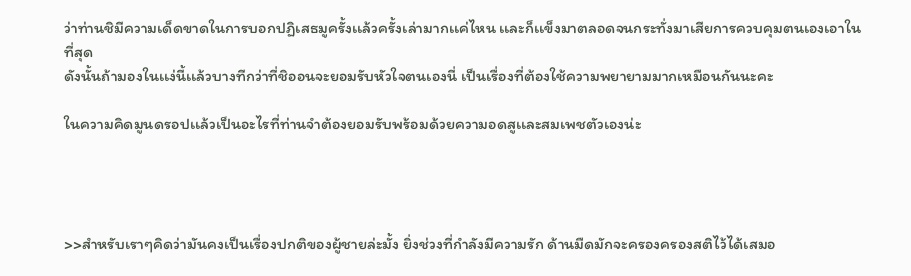ว่าท่านชิมีความเด็ดขาดในการบอกปฏิเสธมูครั้งเเล้วครั้งเล่ามากเเค่ไหน เเละก็เเข็งมาตลอดจนกระทั่งมาเสียการควบคุมตนเองเอาในที่สุด
ดังนั้นถ้ามองในเเง่นี้เเล้วบางทีกว่าที่ชิออนจะยอมรับหัวใจตนเองนี่ เป็นเรื่องที่ต้องใช้ความพยายามมากเหมือนกันนะคะ

ในความคิดมูนดรอปเเล้วเป็นอะไรที่ท่านจำต้องยอมรับพร้อมด้วยความอดสูเเละสมเพชตัวเองน่ะ




>>สำหรับเราๆคิดว่ามันคงเป็นเรื่องปกติของผู้ชายล่ะมั้ง ยิ่งช่วงที่กำลังมีความรัก ด้านมืดมักจะครองครองสติไว้ได้เสมอ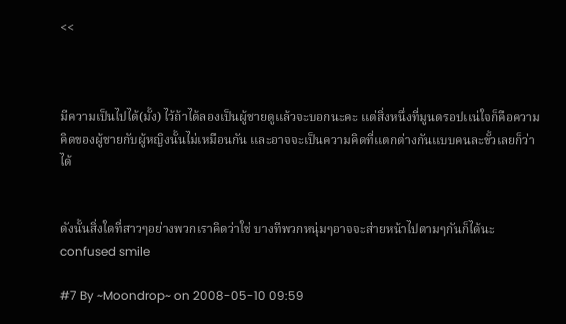<<



มีความเป็นไปได้(มั้ง) ไว้ถ้าได้ลองเป็นผู้ชายดูเเล้วจะบอกนะคะ เเต่สิ่งหนึ่งที่มูนดรอปเเน่ใจก็คือความคิดของผู้ชายกับผู้หญิงนั้นไม่เหมือนกัน เเละอาจจะเป็นความคิดที่เเตกต่างกันเเบบคนละขั้วเลยก็ว่าได้


ดังนั้นสิ่งใดที่สาวๆอย่างพวกเราคิดว่าใช่ บางทีพวกหนุ่มๆอาจจะส่ายหน้าไปตามๆกันก็ได้นะconfused smile

#7 By ~Moondrop~ on 2008-05-10 09:59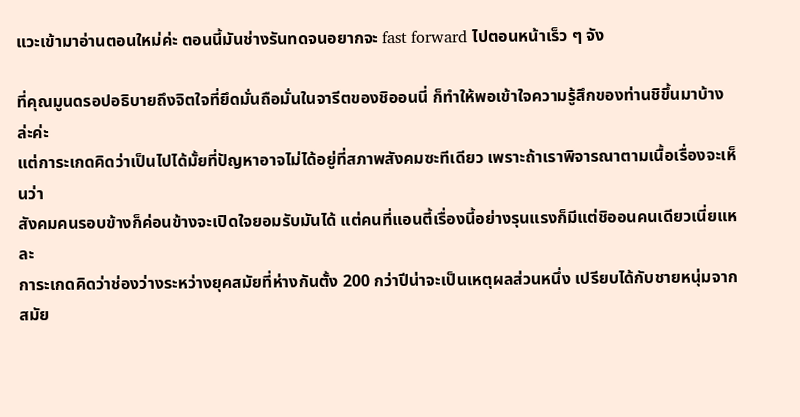แวะเข้ามาอ่านตอนใหม่ค่ะ ตอนนี้มันช่างรันทดจนอยากจะ fast forward ไปตอนหน้าเร็ว ๆ จัง

ที่คุณมูนดรอปอธิบายถึงจิตใจที่ยึดมั่นถือมั่นในจารีตของชิออนนี่ ก็ทำให้พอเข้าใจความรู้สึกของท่านชิขึ้นมาบ้างล่ะค่ะ
แต่การะเกดคิดว่าเป็นไปได้มั้ยที่ปัญหาอาจไม่ได้อยู่ที่สภาพสังคมซะทีเดียว เพราะถ้าเราพิจารณาตามเนื้อเรื่องจะเห็นว่า
สังคมคนรอบข้างก็ค่อนข้างจะเปิดใจยอมรับมันได้ แต่คนที่แอนตี้เรื่องนี้อย่างรุนแรงก็มีแต่ชิออนคนเดียวเนี่ยแหละ
การะเกดคิดว่าช่องว่างระหว่างยุคสมัยที่ห่างกันตั้ง 200 กว่าปีน่าจะเป็นเหตุผลส่วนหนึ่ง เปรียบได้กับชายหนุ่มจากสมัย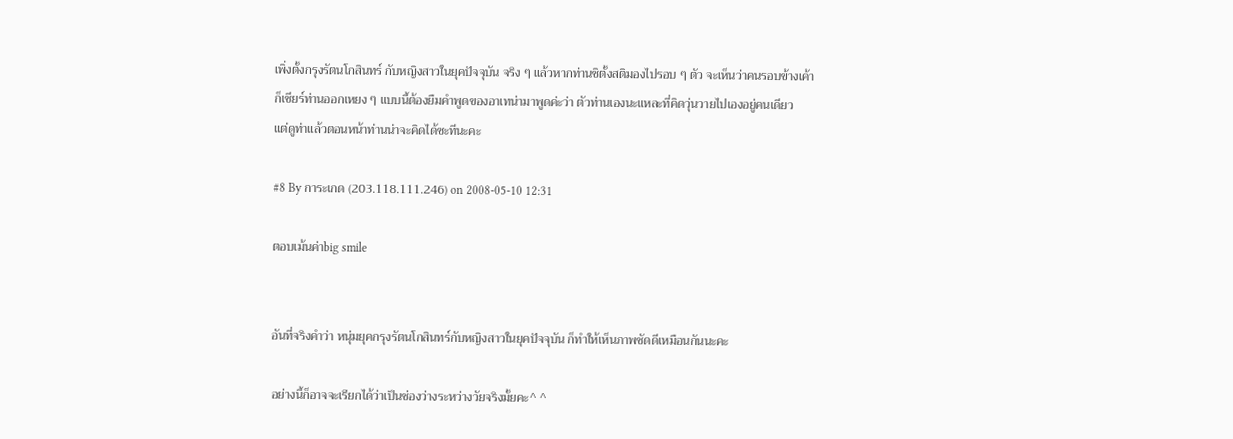เพิ่งตั้งกรุงรัตนโกสินทร์ กับหญิงสาวในยุคปัจจุบัน จริง ๆ แล้วหากท่านชิตั้งสติมองไปรอบ ๆ ตัว จะเห็นว่าคนรอบข้างเค้า
ก็เชียร์ท่านออกเหยง ๆ แบบนี้ต้องยืมคำพูดของอาเทน่ามาพูดค่ะว่า ตัวท่านเองนะแหละที่คิดวุ่นวายไปเองอยู่คนเดียว
แต่ดูท่าแล้วตอนหน้าท่านน่าจะคิดได้ซะทีนะคะ

#8 By การะเกด (203.118.111.246) on 2008-05-10 12:31

ตอบเม้นค่าbig smile


อันที่จริงคำว่า หนุ่มยุคกรุงรัตนโกสินทร์กับหญิงสาวในยุคปัจจุบัน ก็ทำให้เห็นภาพชัดดีเหมือนกันนะคะ

อย่างนี้ก็อาจจะเรียกได้ว่าเป็นช่องว่างระหว่างวัยจริงมั้ยคะ^ ^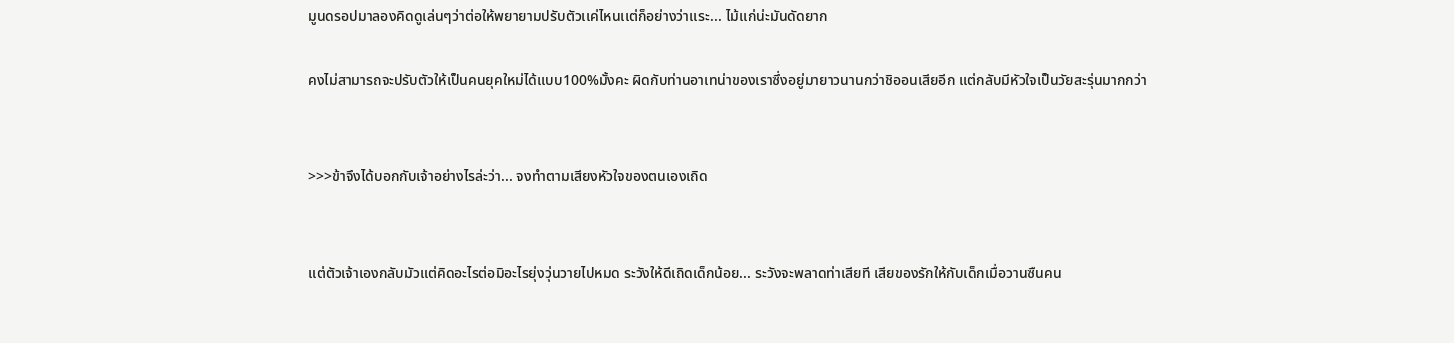มูนดรอปมาลองคิดดูเล่นๆว่าต่อให้พยายามปรับตัวเเค่ไหนเเต่ก็อย่างว่าเเระ... ไม้เเก่น่ะมันดัดยาก

คงไม่สามารถจะปรับตัวให้เป็นคนยุคใหม่ได้เเบบ100%มั้งคะ ผิดกับท่านอาเทน่าของเราซึ่งอยู่มายาวนานกว่าชิออนเสียอีก เเต่กลับมีหัวใจเป็นวัยสะรุ่นมากกว่า


>>>ข้าจึงได้บอกกับเจ้าอย่างไรล่ะว่า... จงทำตามเสียงหัวใจของตนเองเถิด


แต่ตัวเจ้าเองกลับมัวแต่คิดอะไรต่อมิอะไรยุ่งวุ่นวายไปหมด ระวังให้ดีเถิดเด็กน้อย... ระวังจะพลาดท่าเสียที เสียของรักให้กับเด็กเมื่อวานซืนคน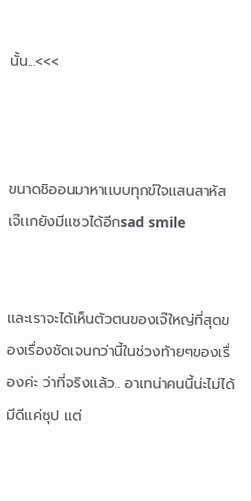นั้น...<<<



ขนาดชิออนมาหาเเบบทุกข์ใจเเสนสาหัส เจ๊เเกยังมีเเซวได้อีกsad smile


เเละเราจะได้เห็นตัวตนของเจ๊ใหญ่ที่สุดของเรื่องชัดเจนกว่านี้ในช่วงท้ายๆของเรื่องค่ะ ว่าที่จริงเเล้ว.. อาเทน่าคนนี้น่ะไม่ได้มีดีเเค่ซุป เเต่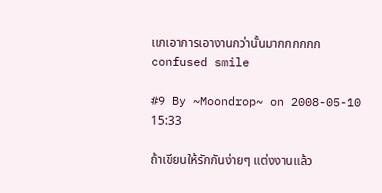เเกเอาการเอางานกว่านั้นมากกกกกกconfused smile

#9 By ~Moondrop~ on 2008-05-10 15:33

ถ้าเขียนให้รักกันง่ายๆ แต่งงานแล้ว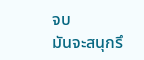จบ
มันจะสนุกรึ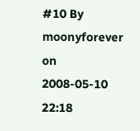#10 By moonyforever on 2008-05-10 22:18